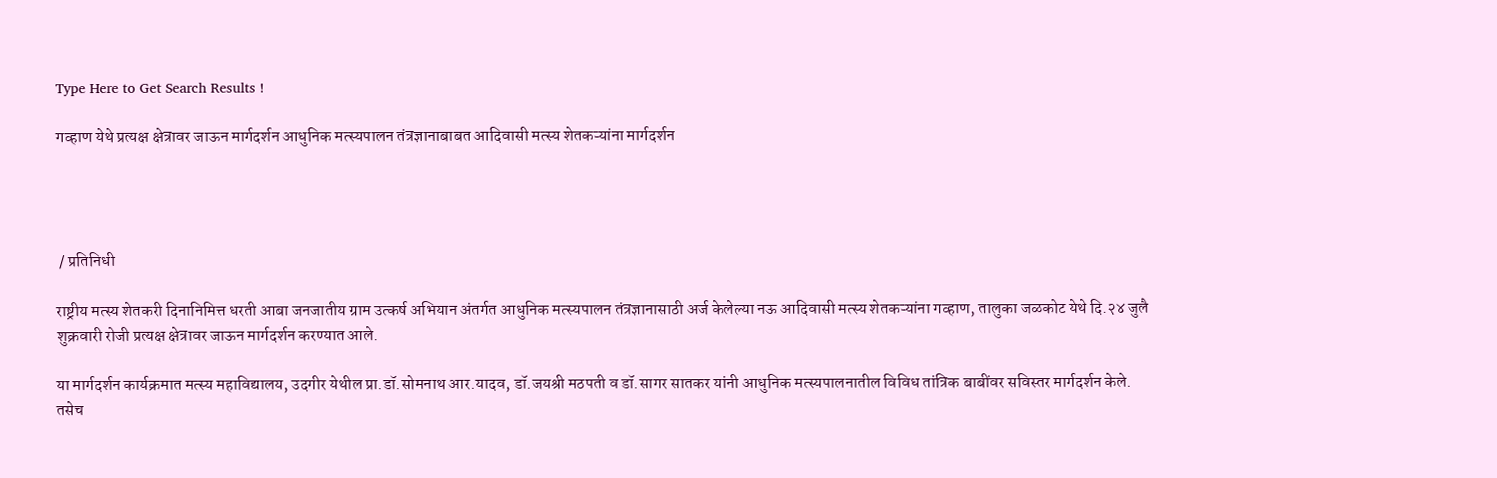Type Here to Get Search Results !

गव्हाण येथे प्रत्यक्ष क्षेत्रावर जाऊन मार्गदर्शन आधुनिक मत्स्यपालन तंत्रज्ञानाबाबत आदिवासी मत्स्य शेतकऱ्यांना मार्गदर्शन




 / प्रतिनिधी

राष्ट्रीय मत्स्य शेतकरी दिनानिमित्त धरती आबा जनजातीय ग्राम उत्कर्ष अभियान अंतर्गत आधुनिक मत्स्यपालन तंत्रज्ञानासाठी अर्ज केलेल्या नऊ आदिवासी मत्स्य शेतकऱ्यांना गव्हाण, तालुका जळकोट येथे दि.२४ जुलै शुक्रवारी रोजी प्रत्यक्ष क्षेत्रावर जाऊन मार्गदर्शन करण्यात आले.

या मार्गदर्शन कार्यक्रमात मत्स्य महाविद्यालय, उदगीर येथील प्रा.डॉ.सोमनाथ आर.यादव, डॉ.जयश्री मठपती व डॉ.सागर सातकर यांनी आधुनिक मत्स्यपालनातील विविध तांत्रिक बाबींवर सविस्तर मार्गदर्शन केले. तसेच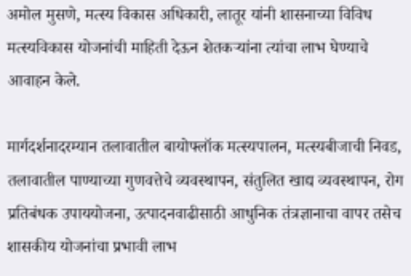अमोल मुसणे, मत्स्य विकास अधिकारी, लातूर यांनी शासनाच्या विविध मत्स्यविकास योजनांची माहिती देऊन शेतकऱ्यांना त्यांचा लाभ घेण्याचे आवाहन केले.

मार्गदर्शनादरम्यान तलावातील बायोफ्लॉक मत्स्यपालन, मत्स्यबीजाची निवड, तलावातील पाण्याच्या गुणवत्तेचे व्यवस्थापन, संतुलित खाद्य व्यवस्थापन, रोग प्रतिबंधक उपाययोजना, उत्पादनवाढीसाठी आधुनिक तंत्रज्ञानाचा वापर तसेच शासकीय योजनांचा प्रभावी लाभ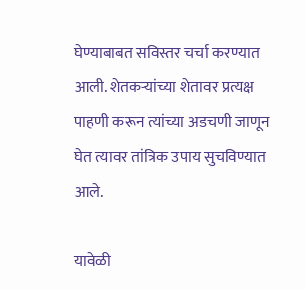घेण्याबाबत सविस्तर चर्चा करण्यात आली. शेतकऱ्यांच्या शेतावर प्रत्यक्ष पाहणी करून त्यांच्या अडचणी जाणून घेत त्यावर तांत्रिक उपाय सुचविण्यात आले.

यावेळी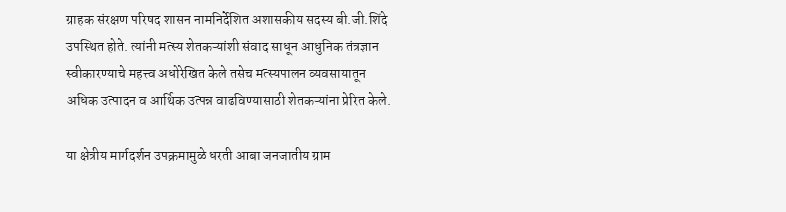ग्राहक संरक्षण परिषद शासन नामनिर्देशित अशासकीय सदस्य बी.जी.शिंदे उपस्थित होते. त्यांनी मत्स्य शेतकऱ्यांशी संवाद साधून आधुनिक तंत्रज्ञान स्वीकारण्याचे महत्त्व अधोरेखित केले तसेच मत्स्यपालन व्यवसायातून अधिक उत्पादन व आर्थिक उत्पन्न वाढविण्यासाठी शेतकऱ्यांना प्रेरित केले.

या क्षेत्रीय मार्गदर्शन उपक्रमामुळे धरती आबा जनजातीय ग्राम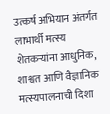उत्कर्ष अभियान अंतर्गत लाभार्थी मत्स्य शेतकऱ्यांना आधुनिक, शाश्वत आणि वैज्ञानिक मत्स्यपालनाची दिशा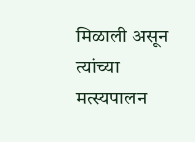मिळाली असून त्यांच्या मत्स्यपालन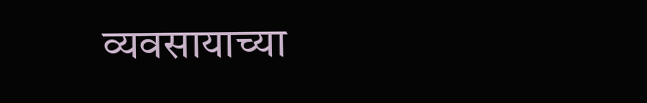व्यवसायाच्या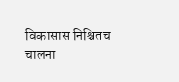विकासास निश्चितच चालना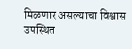मिळणार असल्याचा विश्वास उपस्थित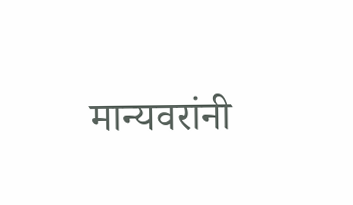मान्यवरांनी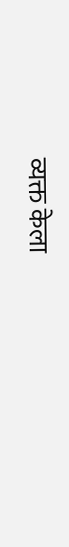व्यक्त केला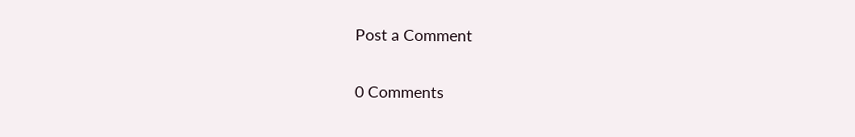Post a Comment

0 Comments